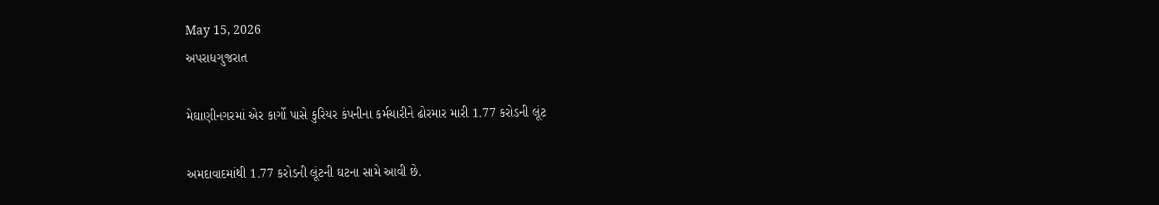May 15, 2026
અપરાધગુજરાત

મેઘાણીનગરમાં એર કાર્ગો પાસે કુરિયર કંપનીના કર્મચારીને ઢોરમાર મારી 1.77 કરોડની લૂંટ

અમદાવાદમાંથી 1.77 કરોડની લૂંટની ઘટના સામે આવી છે.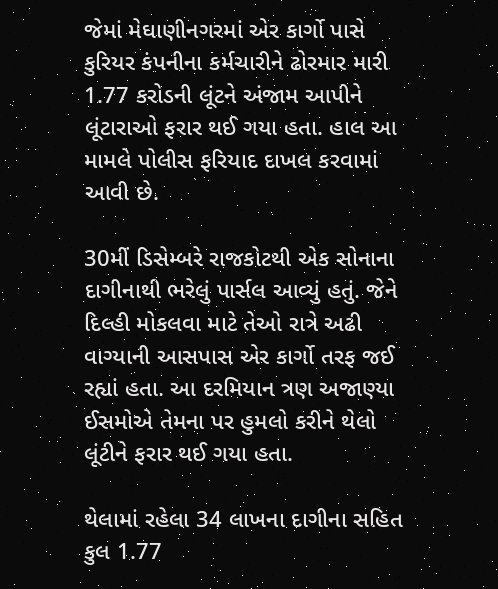જેમાં મેઘાણીનગરમાં એર કાર્ગો પાસે કુરિયર કંપનીના કર્મચારીને ઢોરમાર મારી 1.77 કરોડની લૂંટને અંજામ આપીને લૂંટારાઓ ફરાર થઈ ગયા હતા. હાલ આ મામલે પોલીસ ફરિયાદ દાખલ કરવામાં આવી છે.

30મીં ડિસેમ્બરે રાજકોટથી એક સોનાના દાગીનાથી ભરેલું પાર્સલ આવ્યું હતું. જેને દિલ્હી મોકલવા માટે તેઓ રાત્રે અઢી વાગ્યાની આસપાસ એર કાર્ગો તરફ જઈ રહ્યાં હતા. આ દરમિયાન ત્રણ અજાણ્યા ઈસમોએ તેમના પર હુમલો કરીને થેલો લૂંટીને ફરાર થઈ ગયા હતા.

થેલામાં રહેલા 34 લાખના દાગીના સહિત કુલ 1.77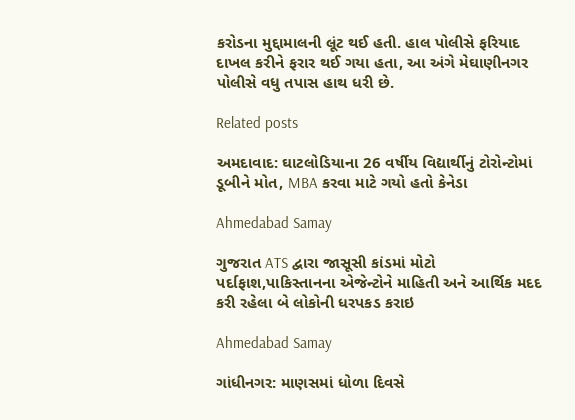કરોડના મુદ્દામાલની લૂંટ થઈ હતી. હાલ પોલીસે ફરિયાદ દાખલ કરીને ફરાર થઈ ગયા હતા, આ અંગે મેઘાણીનગર પોલીસે વધુ તપાસ હાથ ધરી છે.

Related posts

અમદાવાદ: ઘાટલોડિયાના 26 વર્ષીય વિદ્યાર્થીનું ટોરોન્ટોમાં ડૂબીને મોત, MBA કરવા માટે ગયો હતો કેનેડા

Ahmedabad Samay

ગુજરાત ATS દ્વારા જાસૂસી કાંડમાં મોટો પર્દાફાશ,પાકિસ્તાનના એજેન્ટોને માહિતી અને આર્થિક મદદ કરી રહેલા બે લોકોની ધરપકડ કરાઇ

Ahmedabad Samay

ગાંધીનગર: માણસમાં ધોળા દિવસે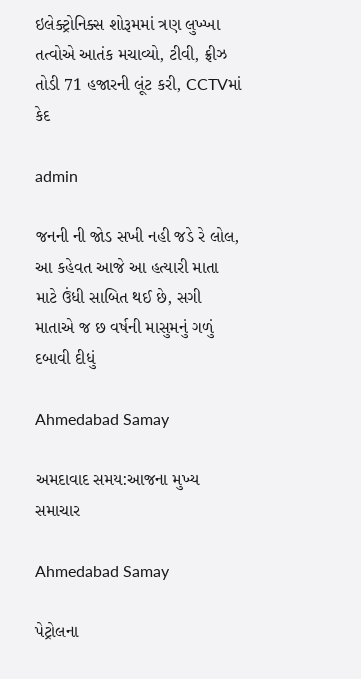ઇલેક્ટ્રોનિક્સ શોરૂમમાં ત્રણ લુખ્ખા તત્વોએ આતંક મચાવ્યો, ટીવી, ફ્રીઝ તોડી 71 હજારની લૂંટ કરી, CCTVમાં કેદ

admin

જનની ની જોડ સખી નહી જડે રે લોલ, આ કહેવત આજે આ હત્યારી માતા માટે ઉંધી સાબિત થઈ છે, સગી માતાએ જ છ વર્ષની માસુમનું ગળું દબાવી દીધું

Ahmedabad Samay

અમદાવાદ સમય:આજના મુખ્ય સમાચાર

Ahmedabad Samay

પેટ્રોલના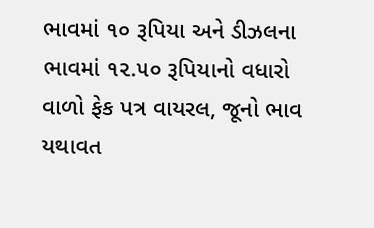ભાવમાં ૧૦ રૂપિયા અને ડીઝલના ભાવમાં ૧૨.૫૦ રૂપિયાનો વધારો વાળો ફેક પત્ર વાયરલ, જૂનો ભાવ યથાવત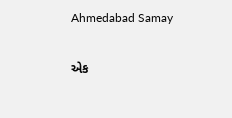Ahmedabad Samay

એક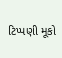ટિપ્પણી મૂકો